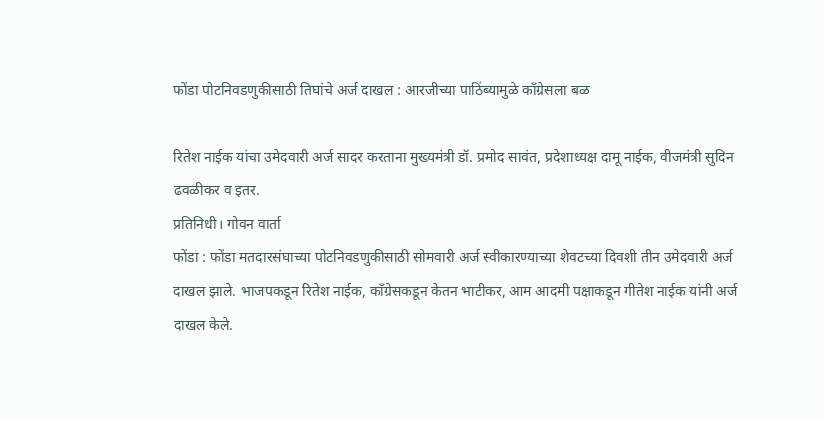फोंडा पोटनिवडणुकीसाठी तिघांचे अर्ज दाखल : आरजीच्या पाठिंब्यामुळे काँग्रेसला बळ

रितेश नाईक यांचा उमेदवारी अर्ज सादर करताना मुख्यमंत्री डॉ. प्रमोद सावंत, प्रदेशाध्यक्ष दामू नाईक, वीजमंत्री सुदिन ढवळीकर व इतर.
प्रतिनिधी। गोवन वार्ता
फोंडा : फोंडा मतदारसंघाच्या पोटनिवडणुकीसाठी सोमवारी अर्ज स्वीकारण्याच्या शेवटच्या दिवशी तीन उमेदवारी अर्ज दाखल झाले. भाजपकडून रितेश नाईक, काँग्रेसकडून केतन भाटीकर, आम आदमी पक्षाकडून गीतेश नाईक यांनी अर्ज दाखल केले.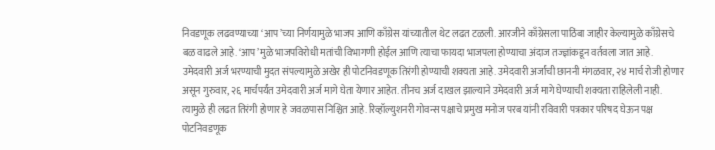निवडणूक लढवण्याच्या ‘आप’च्या निर्णयामुळे भाजप आणि काँग्रेस यांच्यातील थेट लढत टळली. आरजीने काँग्रेसला पाठिंबा जाहीर केल्यामुळे काँग्रेसचे बळ वाढले आहे. ‘आप’मुळे भाजपविरोधी मतांची विभागणी होईल आणि त्याचा फायदा भाजपला होण्याचा अंदाज तज्ज्ञांकडून वर्तवला जात आहे.
उमेदवारी अर्ज भरण्याची मुदत संपल्यामुळे अखेर ही पोटनिवडणूक तिरंगी होण्याची शक्यता आहे. उमेदवारी अर्जांची छाननी मंगळवार, २४ मार्च रोजी होणार असून गुरुवार, २६ मार्चपर्यंत उमेदवारी अर्ज मागे घेता येणार आहेत. तीनच अर्ज दाखल झाल्याने उमेदवारी अर्ज मागे घेण्याची शक्यता राहिलेली नाही. त्यामुळे ही लढत तिरंगी होणार हे जवळपास निश्चित आहे. रिव्हॉल्युशनरी गोवन्स पक्षाचे प्रमुख मनोज परब यांनी रविवारी पत्रकार परिषद घेऊन पक्ष पोटनिवडणूक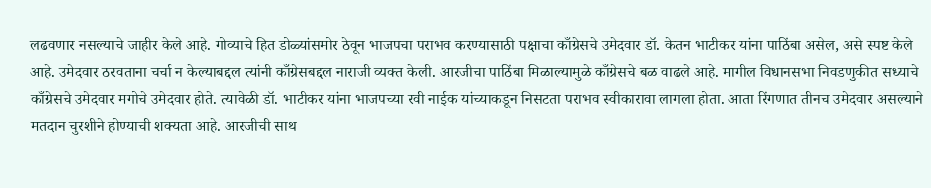लढवणार नसल्याचे जाहीर केले आहे. गोव्याचे हित डोळ्यांसमोर ठेवून भाजपचा पराभव करण्यासाठी पक्षाचा काँग्रेसचे उमेदवार डॉ. केतन भाटीकर यांना पाठिंबा असेल, असे स्पष्ट केले आहे. उमेदवार ठरवताना चर्चा न केल्याबद्दल त्यांनी काँग्रेसबद्दल नाराजी व्यक्त केली. आरजीचा पाठिंबा मिळाल्यामुळे काँग्रेसचे बळ वाढले आहे. मागील विधानसभा निवडणुकीत सध्याचे काँग्रेसचे उमेदवार मगोचे उमेदवार होते. त्यावेळी डॉ. भाटीकर यांना भाजपच्या रवी नाईक यांच्याकडून निसटता पराभव स्वीकारावा लागला होता. आता रिंगणात तीनच उमेदवार असल्याने मतदान चुरशीने होण्याची शक्यता आहे. आरजीची साथ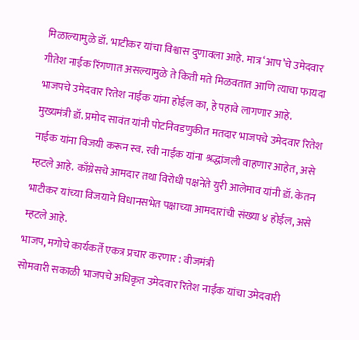मिळाल्यामुळे डॉ. भाटीकर यांचा विश्वास दुणावला आहे. मात्र ‘आप’चे उमेदवार गीतेश नाईक रिंगणात असल्यामुळे ते किती मते मिळवतात आणि त्याचा फायदा भाजपचे उमेदवार रितेश नाईक यांना होईल का, हे पहावे लागणार आहे.
मुख्यमंत्री डॉ. प्रमोद सावंत यांनी पोटनिवडणुकीत मतदार भाजपचे उमेदवार रितेश नाईक यांना विजयी करून स्व. रवी नाईक यांना श्रद्धांजली वाहणार आहेत, असे म्हटले आहे. काँग्रेसचे आमदार तथा विरोधी पक्षनेते युरी आलेमाव यांनी डॉ. केतन भाटीकर यांच्या विजयाने विधानसभेत पक्षाच्या आमदारांची संख्या ४ होईल, असे म्हटले आहे.
भाजप, मगोचे कार्यकर्ते एकत्र प्रचार करणार : वीजमंत्री
सोमवारी सकाळी भाजपचे अधिकृत उमेदवार रितेश नाईक यांचा उमेदवारी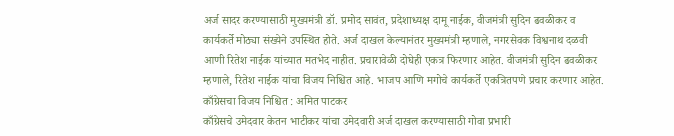अर्ज सादर करण्यासाठी मुख्यमंत्री डॉ. प्रमोद सावंत, प्रदेशाध्यक्ष दामू नाईक, वीजमंत्री सुदिन ढवळीकर व कार्यकर्ते मोठ्या संख्येने उपस्थित होते. अर्ज दाखल केल्यानंतर मुख्यमंत्री म्हणाले, नगरसेवक विश्वनाथ दळवी आणी रितेश नाईक यांच्यात मतभेद नाहीत. प्रचारावेळी दोघेही एकत्र फिरणार आहेत. वीजमंत्री सुदिन ढवळीकर म्हणाले, रितेश नाईक यांचा विजय निश्चित आहे. भाजप आणि मगोचे कार्यकर्ते एकत्रितपणे प्रचार करणार आहेत.
काँग्रेसचा विजय निश्चित : अमित पाटकर
काँग्रेसचे उमेदवार केतन भाटीकर यांचा उमेदवारी अर्ज दाखल करण्यासाठी गोवा प्रभारी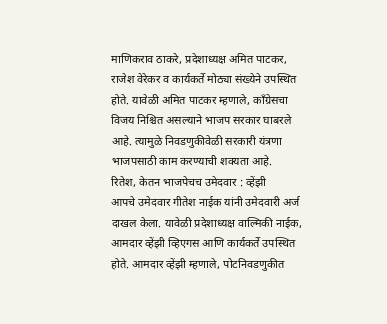माणिकराव ठाकरे, प्रदेशाध्यक्ष अमित पाटकर, राजेश वेरेकर व कार्यकर्ते मोठ्या संख्येने उपस्थित होते. यावेळी अमित पाटकर म्हणाले, काँग्रेसचा विजय निश्चित असल्याने भाजप सरकार घाबरले आहे. त्यामुळे निवडणुकीवेळी सरकारी यंत्रणा भाजपसाठी काम करण्याची शक्यता आहे.
रितेश, केतन भाजपेचच उमेदवार : व्हेंझी
आपचे उमेदवार गीतेश नाईक यांनी उमेदवारी अर्ज दाखल केला. यावेळी प्रदेशाध्यक्ष वाल्मिकी नाईक, आमदार व्हेंझी व्हिएगस आणि कार्यकर्ते उपस्थित होते. आमदार व्हेंझी म्हणाले, पोटनिवडणुकीत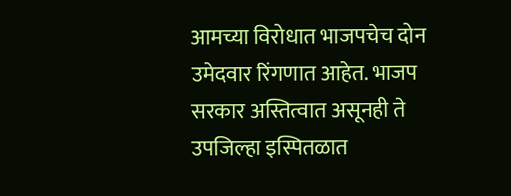आमच्या विरोधात भाजपचेच दोन उमेदवार रिंगणात आहेत. भाजप सरकार अस्तित्वात असूनही ते उपजिल्हा इस्पितळात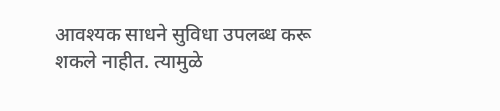आवश्यक साधने सुविधा उपलब्ध करू शकले नाहीत. त्यामुळे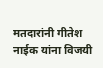मतदारांनी गीतेश नाईक यांना विजयी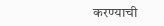करण्याची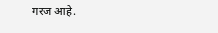गरज आहे.